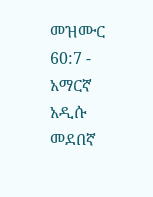መዝሙር 60:7 - አማርኛ አዲሱ መደበኛ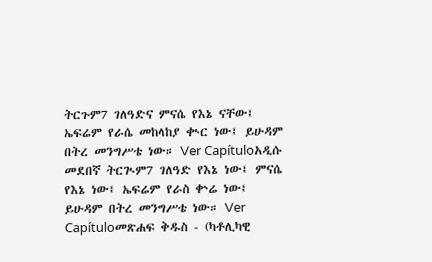ትርጉም7 ገለዓድና ምናሴ የእኔ ናቸው፤ ኤፍሬም የራሴ መከላከያ ቊር ነው፤ ይሁዳም በትረ መንግሥቴ ነው። Ver Capítuloአዲሱ መደበኛ ትርጒም7 ገለዓድ የእኔ ነው፤ ምናሴ የእኔ ነው፤ ኤፍሬም የራስ ቍሬ ነው፤ ይሁዳም በትረ መንግሥቴ ነው። Ver Capítuloመጽሐፍ ቅዱስ - (ካቶሊካዊ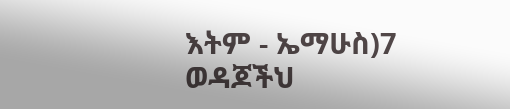እትም - ኤማሁስ)7 ወዳጆችህ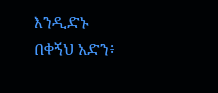እንዲድኑ በቀኝህ አድን፥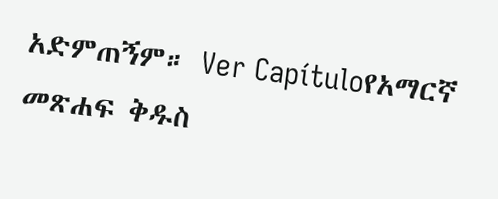አድምጠኝም። Ver Capítuloየአማርኛ መጽሐፍ ቅዱስ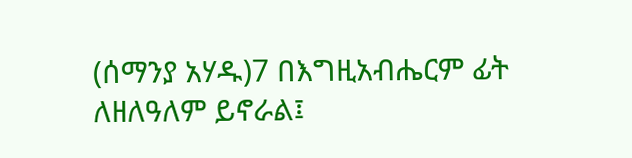(ሰማንያ አሃዱ)7 በእግዚአብሔርም ፊት ለዘለዓለም ይኖራል፤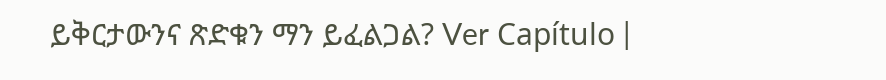ይቅርታውንና ጽድቁን ማን ይፈልጋል? Ver Capítulo |